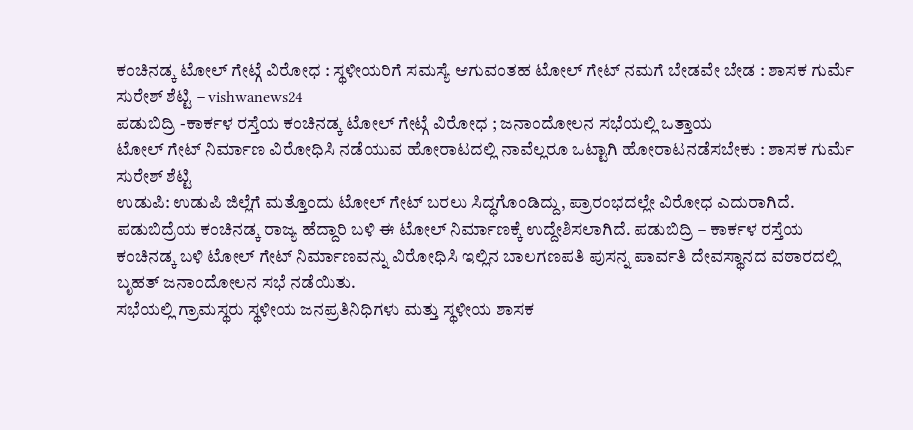ಕಂಚಿನಡ್ಕ ಟೋಲ್ ಗೇಟ್ಗೆ ವಿರೋಧ : ಸ್ಥಳೀಯರಿಗೆ ಸಮಸ್ಯೆ ಆಗುವಂತಹ ಟೋಲ್ ಗೇಟ್ ನಮಗೆ ಬೇಡವೇ ಬೇಡ : ಶಾಸಕ ಗುರ್ಮೆ ಸುರೇಶ್ ಶೆಟ್ಟಿ – vishwanews24
ಪಡುಬಿದ್ರಿ -ಕಾರ್ಕಳ ರಸ್ತೆಯ ಕಂಚಿನಡ್ಕ ಟೋಲ್ ಗೇಟ್ಗೆ ವಿರೋಧ ; ಜನಾಂದೋಲನ ಸಭೆಯಲ್ಲಿ ಒತ್ತಾಯ
ಟೋಲ್ ಗೇಟ್ ನಿರ್ಮಾಣ ವಿರೋಧಿಸಿ ನಡೆಯುವ ಹೋರಾಟದಲ್ಲಿ ನಾವೆಲ್ಲರೂ ಒಟ್ಟಾಗಿ ಹೋರಾಟನಡೆಸಬೇಕು : ಶಾಸಕ ಗುರ್ಮೆ ಸುರೇಶ್ ಶೆಟ್ಟಿ
ಉಡುಪಿ: ಉಡುಪಿ ಜಿಲ್ಲೆಗೆ ಮತ್ತೊಂದು ಟೋಲ್ ಗೇಟ್ ಬರಲು ಸಿದ್ಧಗೊಂಡಿದ್ದು, ಪ್ರಾರಂಭದಲ್ಲೇ ವಿರೋಧ ಎದುರಾಗಿದೆ. ಪಡುಬಿದ್ರೆಯ ಕಂಚಿನಡ್ಕ ರಾಜ್ಯ ಹೆದ್ದಾರಿ ಬಳಿ ಈ ಟೋಲ್ ನಿರ್ಮಾಣಕ್ಕೆ ಉದ್ದೇಶಿಸಲಾಗಿದೆ. ಪಡುಬಿದ್ರಿ – ಕಾರ್ಕಳ ರಸ್ತೆಯ ಕಂಚಿನಡ್ಕ ಬಳಿ ಟೋಲ್ ಗೇಟ್ ನಿರ್ಮಾಣವನ್ನು ವಿರೋಧಿಸಿ ಇಲ್ಲಿನ ಬಾಲಗಣಪತಿ ಪುಸನ್ನ ಪಾರ್ವತಿ ದೇವಸ್ಥಾನದ ವಠಾರದಲ್ಲಿ ಬೃಹತ್ ಜನಾಂದೋಲನ ಸಭೆ ನಡೆಯಿತು.
ಸಭೆಯಲ್ಲಿ ಗ್ರಾಮಸ್ಥರು ಸ್ಥಳೀಯ ಜನಪ್ರತಿನಿಧಿಗಳು ಮತ್ತು ಸ್ಥಳೀಯ ಶಾಸಕ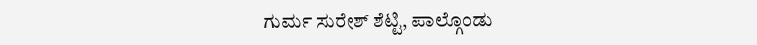ಗುರ್ಮ ಸುರೇಶ್ ಶೆಟ್ಟಿ, ಪಾಲ್ಗೊಂಡು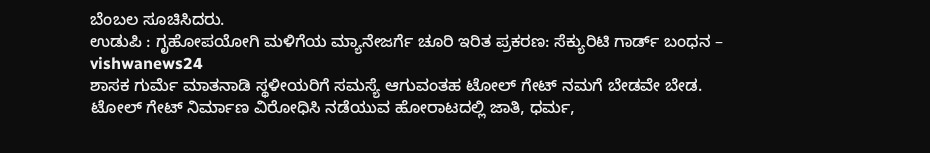ಬೆಂಬಲ ಸೂಚಿಸಿದರು.
ಉಡುಪಿ : ಗೃಹೋಪಯೋಗಿ ಮಳಿಗೆಯ ಮ್ಯಾನೇಜರ್ಗೆ ಚೂರಿ ಇರಿತ ಪ್ರಕರಣ: ಸೆಕ್ಯುರಿಟಿ ಗಾರ್ಡ್ ಬಂಧನ – vishwanews24
ಶಾಸಕ ಗುರ್ಮೆ ಮಾತನಾಡಿ ಸ್ಥಳೀಯರಿಗೆ ಸಮಸ್ಯೆ ಆಗುವಂತಹ ಟೋಲ್ ಗೇಟ್ ನಮಗೆ ಬೇಡವೇ ಬೇಡ. ಟೋಲ್ ಗೇಟ್ ನಿರ್ಮಾಣ ವಿರೋಧಿಸಿ ನಡೆಯುವ ಹೋರಾಟದಲ್ಲಿ ಜಾತಿ, ಧರ್ಮ,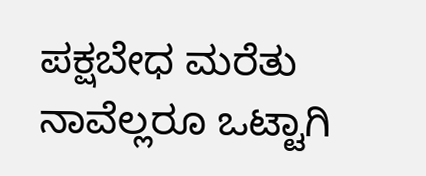ಪಕ್ಷಬೇಧ ಮರೆತು ನಾವೆಲ್ಲರೂ ಒಟ್ಟಾಗಿ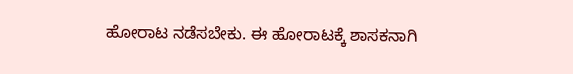ಹೋರಾಟ ನಡೆಸಬೇಕು. ಈ ಹೋರಾಟಕ್ಕೆ ಶಾಸಕನಾಗಿ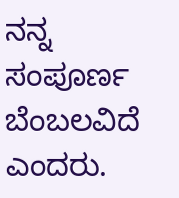ನನ್ನ ಸಂಪೂರ್ಣ ಬೆಂಬಲವಿದೆ ಎಂದರು.